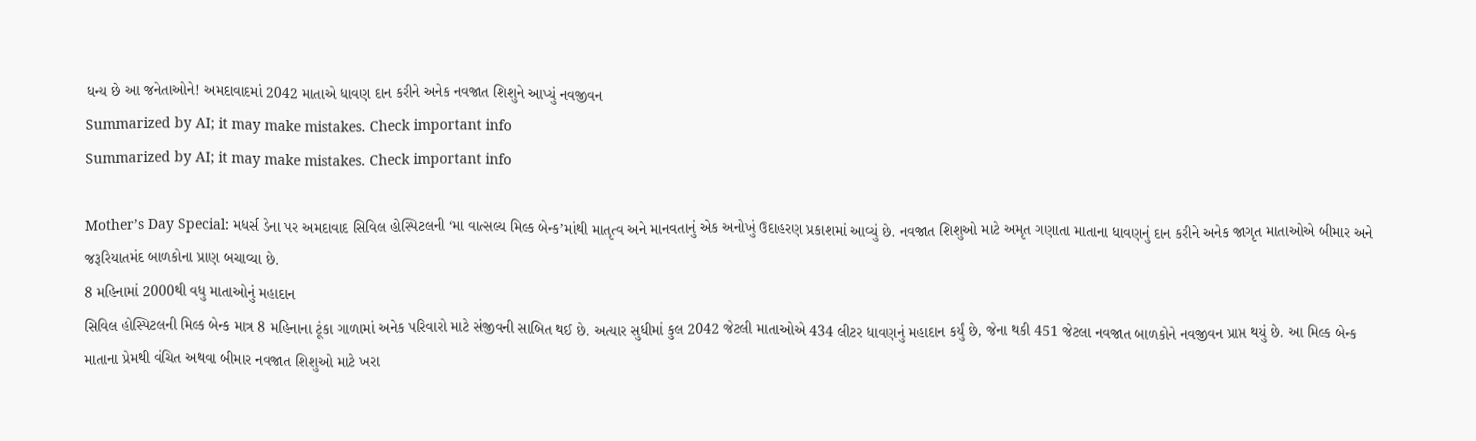ધન્ય છે આ જનેતાઓને! અમદાવાદમાં 2042 માતાએ ધાવણ દાન કરીને અનેક નવજાત શિશુને આપ્યું નવજીવન
Summarized by AI; it may make mistakes. Check important info
Summarized by AI; it may make mistakes. Check important info

Mother’s Day Special: મધર્સ ડેના પર અમદાવાદ સિવિલ હોસ્પિટલની ‘મા વાત્સલ્ય મિલ્ક બેન્ક’માંથી માતૃત્વ અને માનવતાનું એક અનોખું ઉદાહરણ પ્રકાશમાં આવ્યું છે. નવજાત શિશુઓ માટે અમૃત ગણાતા માતાના ધાવણનું દાન કરીને અનેક જાગૃત માતાઓએ બીમાર અને જરૂરિયાતમંદ બાળકોના પ્રાણ બચાવ્યા છે.
8 મહિનામાં 2000થી વધુ માતાઓનું મહાદાન
સિવિલ હોસ્પિટલની મિલ્ક બેન્ક માત્ર 8 મહિનાના ટૂંકા ગાળામાં અનેક પરિવારો માટે સંજીવની સાબિત થઈ છે. અત્યાર સુધીમાં કુલ 2042 જેટલી માતાઓએ 434 લીટર ધાવણનું મહાદાન કર્યું છે, જેના થકી 451 જેટલા નવજાત બાળકોને નવજીવન પ્રાપ્ત થયું છે. આ મિલ્ક બેન્ક માતાના પ્રેમથી વંચિત અથવા બીમાર નવજાત શિશુઓ માટે ખરા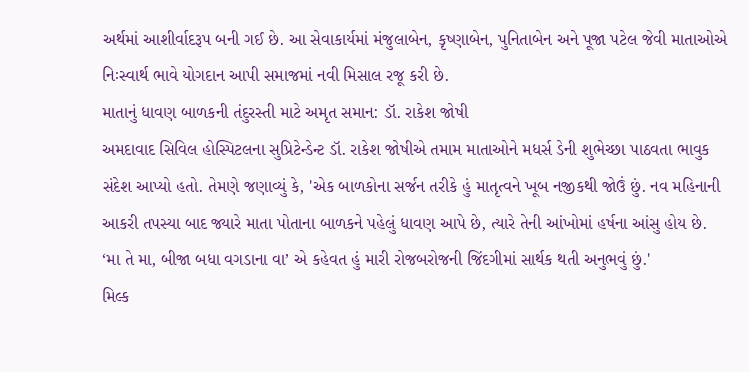અર્થમાં આશીર્વાદરૂપ બની ગઈ છે. આ સેવાકાર્યમાં મંજુલાબેન, કૃષ્ણાબેન, પુનિતાબેન અને પૂજા પટેલ જેવી માતાઓએ નિઃસ્વાર્થ ભાવે યોગદાન આપી સમાજમાં નવી મિસાલ રજૂ કરી છે.
માતાનું ધાવણ બાળકની તંદુરસ્તી માટે અમૃત સમાન: ડૉ. રાકેશ જોષી
અમદાવાદ સિવિલ હોસ્પિટલના સુપ્રિટેન્ડેન્ટ ડૉ. રાકેશ જોષીએ તમામ માતાઓને મધર્સ ડેની શુભેચ્છા પાઠવતા ભાવુક સંદેશ આપ્યો હતો. તેમણે જણાવ્યું કે, 'એક બાળકોના સર્જન તરીકે હું માતૃત્વને ખૂબ નજીકથી જોઉં છું. નવ મહિનાની આકરી તપસ્યા બાદ જ્યારે માતા પોતાના બાળકને પહેલું ધાવણ આપે છે, ત્યારે તેની આંખોમાં હર્ષના આંસુ હોય છે. ‘મા તે મા, બીજા બધા વગડાના વા’ એ કહેવત હું મારી રોજબરોજની જિંદગીમાં સાર્થક થતી અનુભવું છું.'
મિલ્ક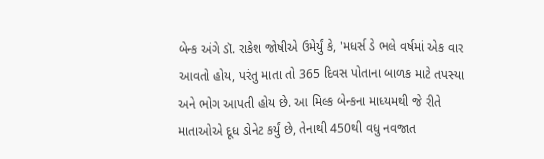બેન્ક અંગે ડૉ. રાકેશ જોષીએ ઉમેર્યું કે, 'મધર્સ ડે ભલે વર્ષમાં એક વાર આવતો હોય, પરંતુ માતા તો 365 દિવસ પોતાના બાળક માટે તપસ્યા અને ભોગ આપતી હોય છે. આ મિલ્ક બેન્કના માધ્યમથી જે રીતે માતાઓએ દૂધ ડોનેટ કર્યું છે, તેનાથી 450થી વધુ નવજાત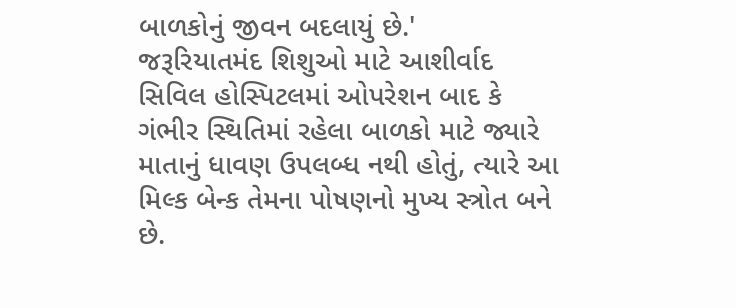બાળકોનું જીવન બદલાયું છે.'
જરૂરિયાતમંદ શિશુઓ માટે આશીર્વાદ
સિવિલ હોસ્પિટલમાં ઓપરેશન બાદ કે ગંભીર સ્થિતિમાં રહેલા બાળકો માટે જ્યારે માતાનું ધાવણ ઉપલબ્ધ નથી હોતું, ત્યારે આ મિલ્ક બેન્ક તેમના પોષણનો મુખ્ય સ્ત્રોત બને છે.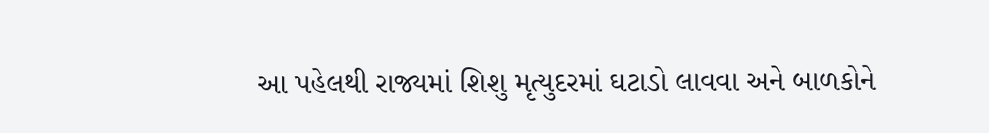આ પહેલથી રાજ્યમાં શિશુ મૃત્યુદરમાં ઘટાડો લાવવા અને બાળકોને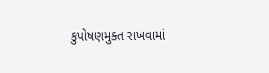કુપોષણમુક્ત રાખવામાં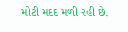મોટી મદદ મળી રહી છે.